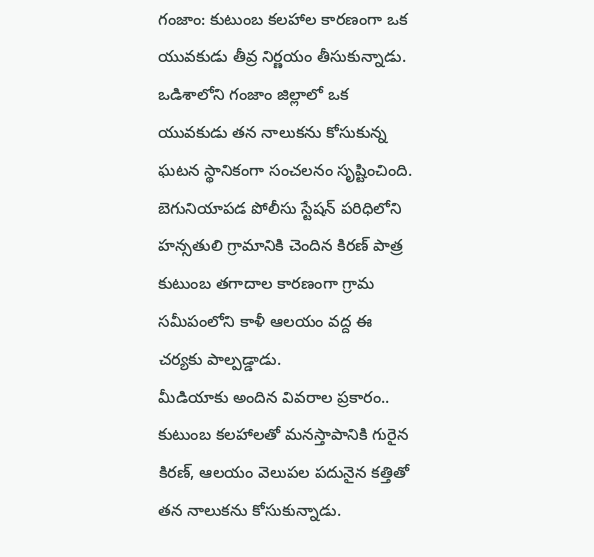గంజాం: కుటుంబ కలహాల కారణంగా ఒక యువకుడు తీవ్ర నిర్ణయం తీసుకున్నాడు. ఒడిశాలోని గంజాం జిల్లాలో ఒక యువకుడు తన నాలుకను కోసుకున్న ఘటన స్థానికంగా సంచలనం సృష్టించింది. బెగునియాపడ పోలీసు స్టేషన్ పరిధిలోని హన్సతులి గ్రామానికి చెందిన కిరణ్ పాత్ర కుటుంబ తగాదాల కారణంగా గ్రామ సమీపంలోని కాళీ ఆలయం వద్ద ఈ చర్యకు పాల్పడ్డాడు.
మీడియాకు అందిన వివరాల ప్రకారం.. కుటుంబ కలహాలతో మనస్తాపానికి గురైన కిరణ్, ఆలయం వెలుపల పదునైన కత్తితో తన నాలుకను కోసుకున్నాడు.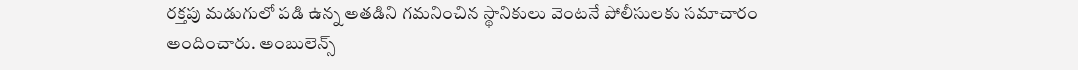రక్తపు మడుగులో పడి ఉన్న అతడిని గమనించిన స్థానికులు వెంటనే పోలీసులకు సమాచారం అందించారు. అంబులెన్స్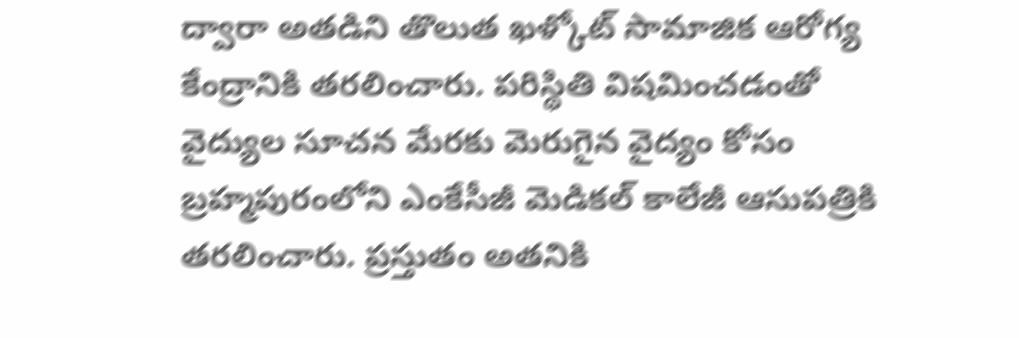ద్వారా అతడిని తొలుత ఖళ్కోట్ సామాజిక ఆరోగ్య కేంద్రానికి తరలించారు. పరిస్థితి విషమించడంతో వైద్యుల సూచన మేరకు మెరుగైన వైద్యం కోసం బ్రహ్మపురంలోని ఎంకేసీజీ మెడికల్ కాలేజీ ఆసుపత్రికి తరలించారు. ప్రస్తుతం అతనికి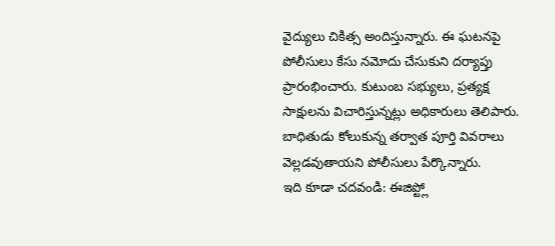వైద్యులు చికిత్స అందిస్తున్నారు. ఈ ఘటనపై పోలీసులు కేసు నమోదు చేసుకుని దర్యాప్తు ప్రారంభించారు. కుటుంబ సభ్యులు, ప్రత్యక్ష సాక్షులను విచారిస్తున్నట్లు అధికారులు తెలిపారు. బాధితుడు కోలుకున్న తర్వాత పూర్తి వివరాలు వెల్లడవుతాయని పోలీసులు పేర్కొన్నారు.
ఇది కూడా చదవండి: ఈజిప్ట్లో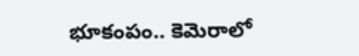భూకంపం.. కెమెరాలో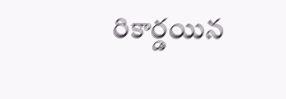రికార్డయిన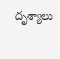దృశ్యాలు